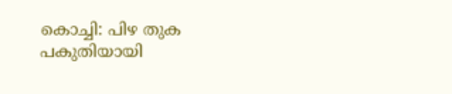കൊച്ചി: പിഴ തുക പകുതിയായി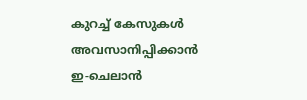കുറച്ച് കേസുകൾ അവസാനിപ്പിക്കാൻ ഇ-ചെലാൻ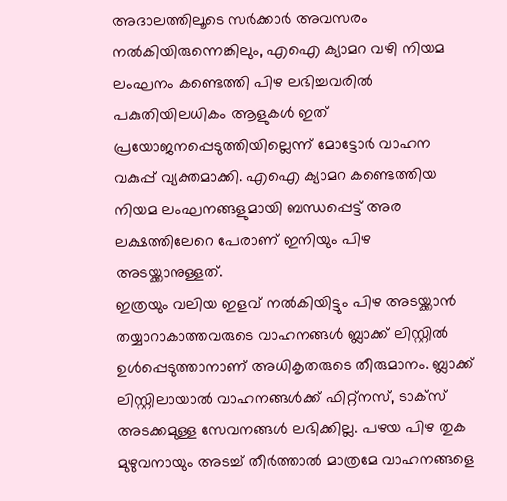അദാലത്തിലൂടെ സർക്കാർ അവസരം നൽകിയിരുന്നെങ്കിലും, എഐ ക്യാമറ വഴി നിയമ ലംഘനം കണ്ടെത്തി പിഴ ലഭിച്ചവരിൽ പകുതിയിലധികം ആളുകൾ ഇത് പ്രയോജനപ്പെടുത്തിയില്ലെന്ന് മോട്ടോർ വാഹന വകുപ്പ് വ്യക്തമാക്കി. എഐ ക്യാമറ കണ്ടെത്തിയ നിയമ ലംഘനങ്ങളുമായി ബന്ധപ്പെട്ട് അര ലക്ഷത്തിലേറെ പേരാണ് ഇനിയും പിഴ അടയ്ക്കാനുള്ളത്.
ഇത്രയും വലിയ ഇളവ് നൽകിയിട്ടും പിഴ അടയ്ക്കാൻ തയ്യാറാകാത്തവരുടെ വാഹനങ്ങൾ ബ്ലാക്ക് ലിസ്റ്റിൽ ഉൾപ്പെടുത്താനാണ് അധികൃതരുടെ തീരുമാനം. ബ്ലാക്ക് ലിസ്റ്റിലായാൽ വാഹനങ്ങൾക്ക് ഫിറ്റ്നസ്, ടാക്സ് അടക്കമുള്ള സേവനങ്ങൾ ലഭിക്കില്ല. പഴയ പിഴ തുക മുഴുവനായും അടച്ച് തീർത്താൽ മാത്രമേ വാഹനങ്ങളെ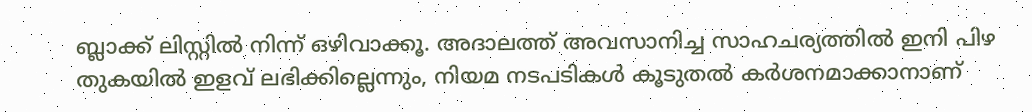ബ്ലാക്ക് ലിസ്റ്റിൽ നിന്ന് ഒഴിവാക്കൂ. അദാലത്ത് അവസാനിച്ച സാഹചര്യത്തിൽ ഇനി പിഴ തുകയിൽ ഇളവ് ലഭിക്കില്ലെന്നും, നിയമ നടപടികൾ കൂടുതൽ കർശനമാക്കാനാണ്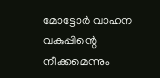മോട്ടോർ വാഹന വകുപ്പിന്റെ നീക്കമെന്നും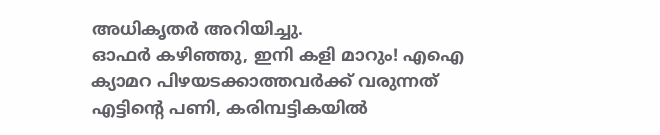അധികൃതർ അറിയിച്ചു.
ഓഫർ കഴിഞ്ഞു, ഇനി കളി മാറും! എഐ ക്യാമറ പിഴയടക്കാത്തവർക്ക് വരുന്നത് എട്ടിന്റെ പണി, കരിമ്പട്ടികയിൽ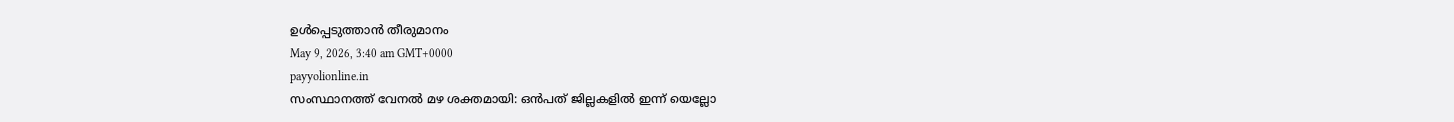ഉൾപ്പെടുത്താൻ തീരുമാനം
May 9, 2026, 3:40 am GMT+0000
payyolionline.in
സംസ്ഥാനത്ത് വേനൽ മഴ ശക്തമായി: ഒൻപത് ജില്ലകളിൽ ഇന്ന് യെല്ലോ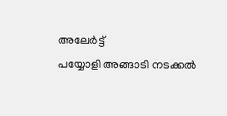അലേർട്ട്
പയ്യോളി അങ്ങാടി നടക്കൽ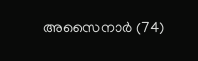അസൈനാർ (74)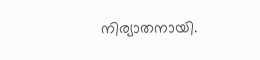നിര്യാതനായി.